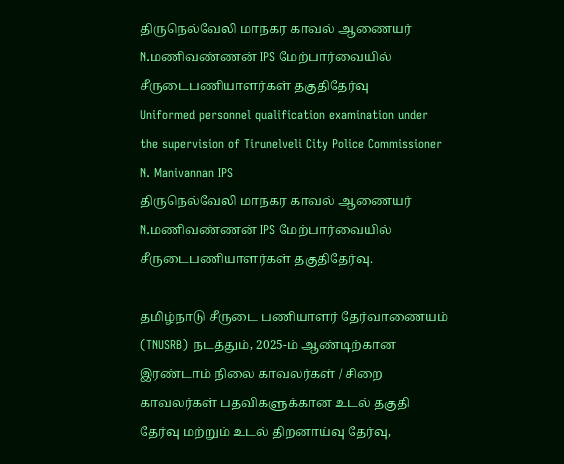திருநெல்வேலி மாநகர காவல் ஆணையர் N.மணிவண்ணன் IPS மேற்பார்வையில் சீருடைபணியாளர்கள் தகுதிதேர்வு
Uniformed personnel qualification examination under the supervision of Tirunelveli City Police Commissioner N. Manivannan IPS
திருநெல்வேலி மாநகர காவல் ஆணையர் N.மணிவண்ணன் IPS மேற்பார்வையில் சீருடைபணியாளர்கள் தகுதிதேர்வு.

தமிழ்நாடு சீருடை பணியாளர் தேர்வாணையம் (TNUSRB) நடத்தும், 2025-ம் ஆண்டிற்கான இரண்டாம் நிலை காவலர்கள் / சிறை காவலர்கள் பதவிகளுக்கான உடல் தகுதி தேர்வு மற்றும் உடல் திறனாய்வு தேர்வு,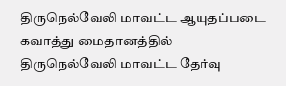திருநெல்வேலி மாவட்ட ஆயுதப்படை கவாத்து மைதானத்தில் திருநெல்வேலி மாவட்ட தேர்வு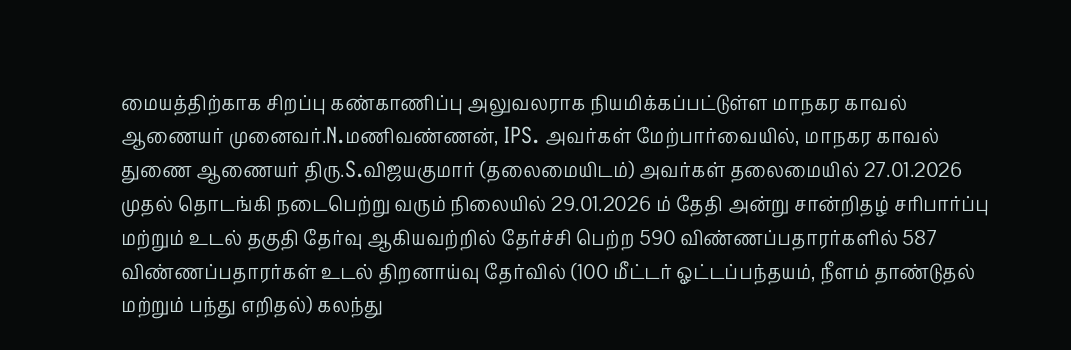மையத்திற்காக சிறப்பு கண்காணிப்பு அலுவலராக நியமிக்கப்பட்டுள்ள மாநகர காவல் ஆணையர் முனைவர்.N.மணிவண்ணன், IPS. அவர்கள் மேற்பார்வையில், மாநகர காவல் துணை ஆணையர் திரு.S.விஜயகுமார் (தலைமையிடம்) அவர்கள் தலைமையில் 27.01.2026 முதல் தொடங்கி நடைபெற்று வரும் நிலையில் 29.01.2026 ம் தேதி அன்று சான்றிதழ் சரிபார்ப்பு மற்றும் உடல் தகுதி தேர்வு ஆகியவற்றில் தேர்ச்சி பெற்ற 590 விண்ணப்பதாரர்களில் 587 விண்ணப்பதாரர்கள் உடல் திறனாய்வு தேர்வில் (100 மீட்டர் ஓட்டப்பந்தயம், நீளம் தாண்டுதல் மற்றும் பந்து எறிதல்) கலந்து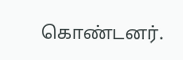கொண்டனர்.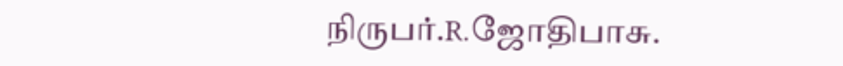நிருபர்.R.ஜோதிபாசு.